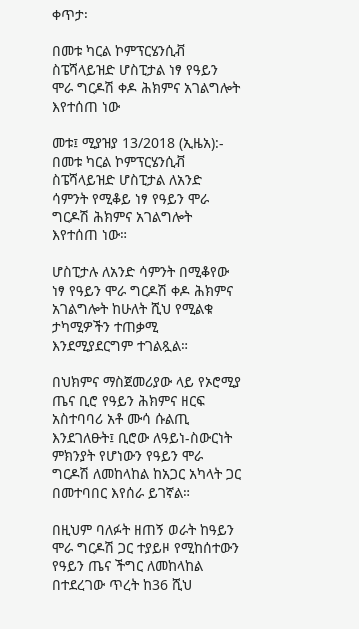ቀጥታ፡

በመቱ ካርል ኮምፕርሄንሲቭ ስፔሻላይዝድ ሆስፒታል ነፃ የዓይን ሞራ ግርዶሽ ቀዶ ሕክምና አገልግሎት እየተሰጠ ነው

መቱ፤ ሚያዝያ 13/2018 (ኢዜአ):- በመቱ ካርል ኮምፕርሄንሲቭ ስፔሻላይዝድ ሆስፒታል ለአንድ ሳምንት የሚቆይ ነፃ የዓይን ሞራ ግርዶሽ ሕክምና አገልግሎት እየተሰጠ ነው።

ሆስፒታሉ ለአንድ ሳምንት በሚቆየው ነፃ የዓይን ሞራ ግርዶሽ ቀዶ ሕክምና አገልግሎት ከሁለት ሺህ የሚልቁ ታካሚዎችን ተጠቃሚ እንደሚያደርግም ተገልጿል።

በህክምና ማስጀመሪያው ላይ የኦሮሚያ ጤና ቢሮ የዓይን ሕክምና ዘርፍ አስተባባሪ አቶ ሙሳ ሱልጢ እንደገለፁት፤ ቢሮው ለዓይነ-ስውርነት ምክንያት የሆነውን የዓይን ሞራ ግርዶሽ ለመከላከል ከአጋር አካላት ጋር በመተባበር እየሰራ ይገኛል።

በዚህም ባለፉት ዘጠኝ ወራት ከዓይን ሞራ ግርዶሽ ጋር ተያይዞ የሚከሰተውን የዓይን ጤና ችግር ለመከላከል በተደረገው ጥረት ከ36 ሺህ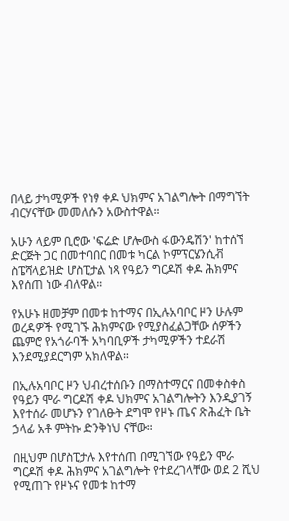በላይ ታካሚዎች የነፃ ቀዶ ህክምና አገልግሎት በማግኘት ብርሃናቸው መመለሱን አውስተዋል።

አሁን ላይም ቢሮው 'ፍሬድ ሆሎውስ ፋውንዴሽን' ከተሰኘ ድርጅት ጋር በመተባበር በመቱ ካርል ኮምፕርሄንሲቭ ስፔሻላይዝድ ሆስፒታል ነጻ የዓይን ግርዶሽ ቀዶ ሕክምና እየሰጠ ነው ብለዋል።

የአሁኑ ዘመቻም በመቱ ከተማና በኢሉአባቦር ዞን ሁሉም ወረዳዎች የሚገኙ ሕክምናው የሚያስፈልጋቸው ሰዎችን ጨምሮ የአጎራባች አካባቢዎች ታካሚዎችን ተደራሽ እንደሚያደርግም አክለዋል።

በኢሉአባቦር ዞን ህብረተሰቡን በማስተማርና በመቀስቀስ የዓይን ሞራ ግርዶሽ ቀዶ ህክምና አገልግሎትን እንዲያገኝ እየተሰራ መሆኑን የገለፁት ደግሞ የዞኑ ጤና ጽሕፈት ቤት ኃላፊ አቶ ምትኩ ድንቅነህ ናቸው።

በዚህም በሆስፒታሉ እየተሰጠ በሚገኘው የዓይን ሞራ ግርዶሽ ቀዶ ሕክምና አገልግሎት የተደረገላቸው ወደ 2 ሺህ የሚጠጉ የዞኑና የመቱ ከተማ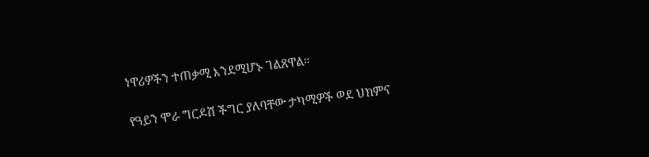ነዋሪዎችን ተጠቃሚ እንደሚሆኑ ገልጸዋል።

የዓይን ሞራ ግርዶሽ ችግር ያለባቸው ታካሚዎች ወደ ህክምና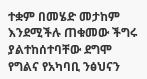ተቋም በመሄድ መታከም እንደሚችሉ ጠቁመው ችግሩ ያልተከሰተባቸው ደግሞ የግልና የአካባቢ ንፅህናን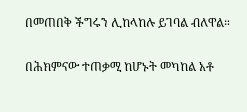በመጠበቅ ችግሩን ሊከላከሉ ይገባል ብለዋል።

በሕክምናው ተጠቃሚ ከሆኑት መካከል አቶ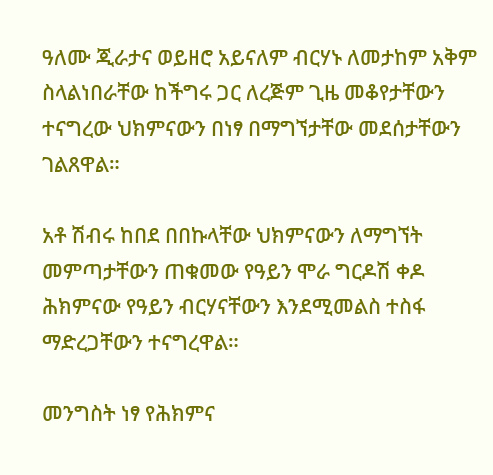ዓለሙ ጂራታና ወይዘሮ አይናለም ብርሃኑ ለመታከም አቅም ስላልነበራቸው ከችግሩ ጋር ለረጅም ጊዜ መቆየታቸውን ተናግረው ህክምናውን በነፃ በማግኘታቸው መደሰታቸውን ገልጸዋል።

አቶ ሽብሩ ከበደ በበኩላቸው ህክምናውን ለማግኘት መምጣታቸውን ጠቁመው የዓይን ሞራ ግርዶሽ ቀዶ ሕክምናው የዓይን ብርሃናቸውን እንደሚመልስ ተስፋ ማድረጋቸውን ተናግረዋል።

መንግስት ነፃ የሕክምና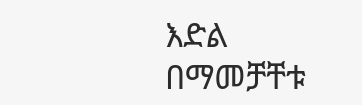እድል በማመቻቸቱ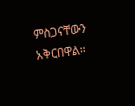ምስጋናቸውን አቅርበዋል።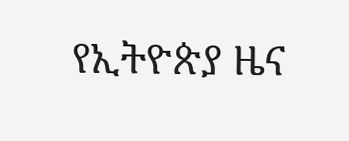የኢትዮጵያ ዜና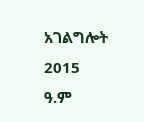አገልግሎት
2015
ዓ.ም